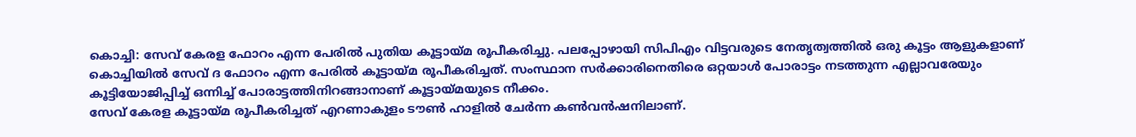കൊച്ചി: സേവ് കേരള ഫോറം എന്ന പേരിൽ പുതിയ കൂട്ടായ്മ രൂപീകരിച്ചു. പലപ്പോഴായി സിപിഎം വിട്ടവരുടെ നേതൃത്വത്തിൽ ഒരു കൂട്ടം ആളുകളാണ് കൊച്ചിയിൽ സേവ് ദ ഫോറം എന്ന പേരിൽ കൂട്ടായ്മ രൂപീകരിച്ചത്. സംസ്ഥാന സർക്കാരിനെതിരെ ഒറ്റയാൾ പോരാട്ടം നടത്തുന്ന എല്ലാവരേയും കൂട്ടിയോജിപ്പിച്ച് ഒന്നിച്ച് പോരാട്ടത്തിനിറങ്ങാനാണ് കൂട്ടായ്മയുടെ നീക്കം.
സേവ് കേരള കൂട്ടായ്മ രൂപീകരിച്ചത് എറണാകുളം ടൗൺ ഹാളിൽ ചേർന്ന കൺവൻഷനിലാണ്.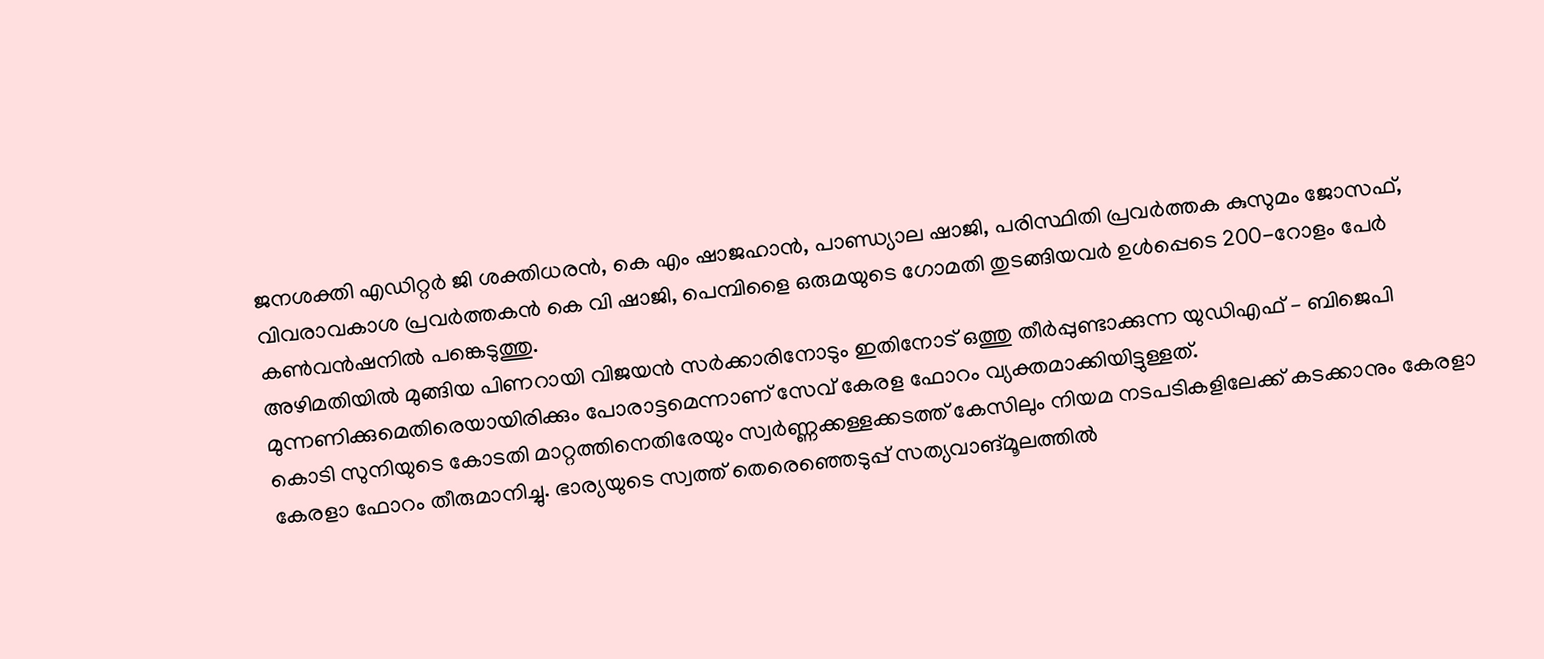ജനശക്തി എഡിറ്റർ ജി ശക്തിധരൻ, കെ എം ഷാജഹാൻ, പാണ്ഡ്യാല ഷാജി, പരിസ്ഥിതി പ്രവർത്തക കുസുമം ജോസഫ്, വിവരാവകാശ പ്രവർത്തകൻ കെ വി ഷാജി, പെമ്പിളൈ ഒരുമയുടെ ഗോമതി തുടങ്ങിയവർ ഉൾപ്പെടെ 200-റോളം പേർ കൺവൻഷനിൽ പങ്കെടുത്തു.
അഴിമതിയിൽ മുങ്ങിയ പിണറായി വിജയൻ സർക്കാരിനോടും ഇതിനോട് ഒത്തു തീർപ്പുണ്ടാക്കുന്ന യുഡിഎഫ് – ബിജെപി മുന്നണിക്കുമെതിരെയായിരിക്കും പോരാട്ടമെന്നാണ് സേവ് കേരള ഫോറം വ്യക്തമാക്കിയിട്ടുള്ളത്.
കൊടി സുനിയുടെ കോടതി മാറ്റത്തിനെതിരേയും സ്വർണ്ണക്കള്ളക്കടത്ത് കേസിലും നിയമ നടപടികളിലേക്ക് കടക്കാനും കേരളാ കേരളാ ഫോറം തീരുമാനിച്ചു. ഭാര്യയുടെ സ്വത്ത് തെരെഞ്ഞെടുപ്പ് സത്യവാങ്മൂലത്തിൽ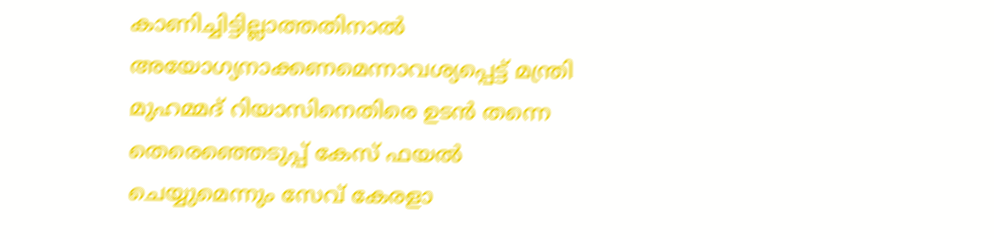കാണിച്ചിട്ടില്ലാത്തതിനാൽ അയോഗ്യനാക്കണമെന്നാവശ്യപ്പെട്ട് മന്ത്രി മുഹമ്മദ് റിയാസിനെതിരെ ഉടൻ തന്നെ തെരെഞ്ഞെടുപ്പ് കേസ് ഫയൽ ചെയ്യുമെന്നും സേവ് കേരളാ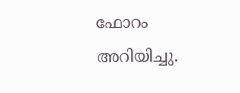ഫോറം അറിയിച്ചു.